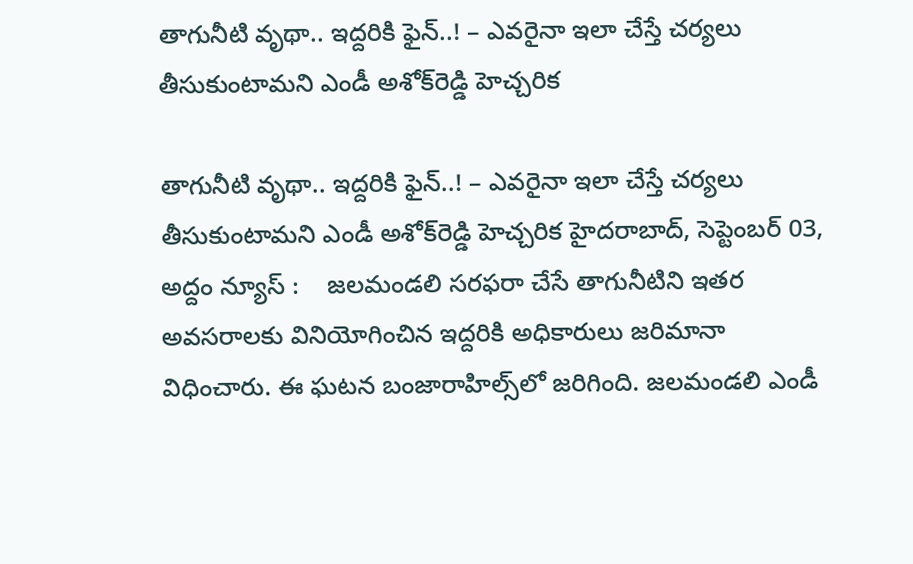తాగునీటి వృథా.. ఇద్దరికి ఫైన్..! – ఎవరైనా ఇలా చేస్తే చర్యలు తీసుకుంటామని ఎండీ అశోక్‌రెడ్డి హెచ్చరిక

తాగునీటి వృథా.. ఇద్దరికి ఫైన్..! – ఎవరైనా ఇలా చేస్తే చర్యలు తీసుకుంటామని ఎండీ అశోక్‌రెడ్డి హెచ్చరిక హైదరాబాద్, సెప్టెంబ‌ర్ 03, అద్దం న్యూస్ :    జలమండలి సరఫరా చేసే తాగునీటిని ఇతర అవసరాలకు వినియోగించిన ఇద్దరికి అధికారులు జరిమానా విధించారు. ఈ ఘటన బంజారాహిల్స్‌లో జరిగింది. జలమండలి ఎండీ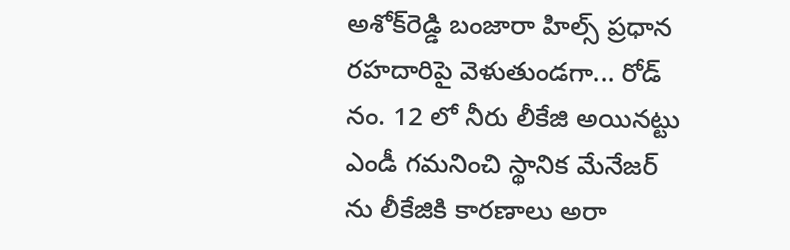అశోక్‌రెడ్డి బంజారా హిల్స్ ప్రధాన రహదారిపై వెళుతుండగా... రోడ్ నం. 12 లో నీరు లీకేజి అయినట్టు ఎండీ గమనించి స్థానిక మేనేజర్ ను లీకేజికి కారణాలు అరా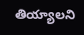తియ్యాల‌ని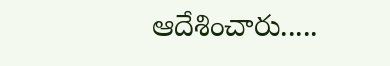ఆదేశించారు.....